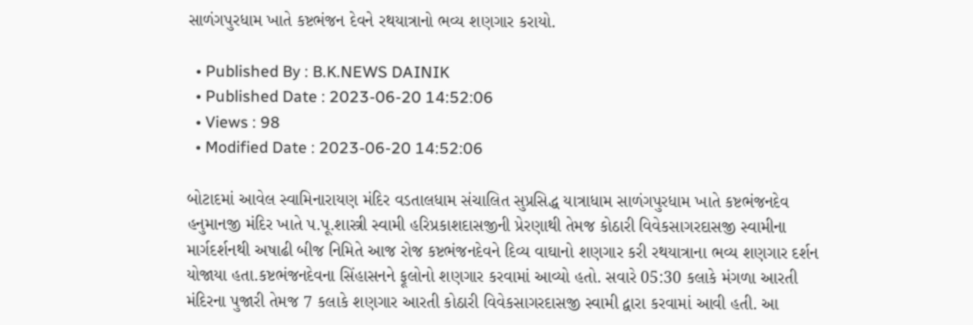સાળંગપુરધામ ખાતે કષ્ટભંજન દેવને રથયાત્રાનો ભવ્ય શણગાર કરાયો.

  • Published By : B.K.NEWS DAINIK
  • Published Date : 2023-06-20 14:52:06
  • Views : 98
  • Modified Date : 2023-06-20 14:52:06

બોટાદમાં આવેલ સ્વામિનારાયણ મંદિર વડતાલધામ સંચાલિત સુપ્રસિદ્ધ યાત્રાધામ સાળંગપુરધામ ખાતે કષ્ટભંજનદેવ હનુમાનજી મંદિર ખાતે પ.પૂ.શાસ્ત્રી સ્વામી હરિપ્રકાશદાસજીની પ્રેરણાથી તેમજ કોઠારી વિવેકસાગરદાસજી સ્વામીના માર્ગદર્શનથી અષાઢી બીજ નિમિતે આજ રોજ કષ્ટભંજનદેવને દિવ્ય વાઘાનો શણગાર કરી રથયાત્રાના ભવ્ય શણગાર દર્શન યોજાયા હતા.કષ્ટભંજનદેવના સિંહાસનને ફૂલોનો શણગાર કરવામાં આવ્યો હતો. સવારે 05:30 કલાકે મંગળા આરતી મંદિરના પુજારી તેમજ 7 કલાકે શણગાર આરતી કોઠારી વિવેકસાગરદાસજી સ્વામી દ્વારા કરવામાં આવી હતી. આ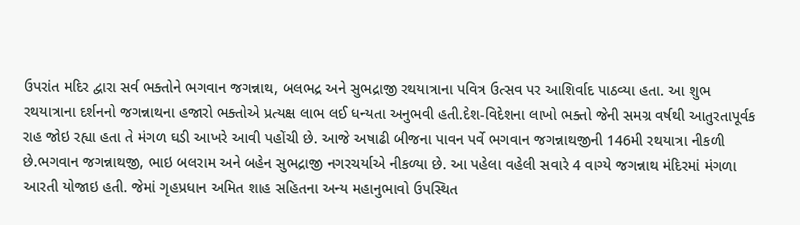ઉપરાંત મદિર દ્વારા સર્વ ભક્તોને ભગવાન જગન્નાથ, બલભદ્ર અને સુભદ્રાજી રથયાત્રાના પવિત્ર ઉત્સવ પર આશિર્વાદ પાઠવ્યા હતા. આ શુભ રથયાત્રાના દર્શનનો જગન્નાથના હજારો ભક્તોએ પ્રત્યક્ષ લાભ લઈ ધન્યતા અનુભવી હતી.દેશ-વિદેશના લાખો ભક્તો જેની સમગ્ર વર્ષથી આતુરતાપૂર્વક રાહ જોઇ રહ્યા હતા તે મંગળ ઘડી આખરે આવી પહોંચી છે. આજે અષાઢી બીજના પાવન પર્વે ભગવાન જગન્નાથજીની 146મી રથયાત્રા નીકળી છે.ભગવાન જગન્નાથજી, ભાઇ બલરામ અને બહેન સુભદ્રાજી નગરચર્યાએ નીકળ્યા છે. આ પહેલા વહેલી સવારે 4 વાગ્યે જગન્નાથ મંદિરમાં મંગળા આરતી યોજાઇ હતી. જેમાં ગૃહપ્રધાન અમિત શાહ સહિતના અન્ય મહાનુભાવો ઉપસ્થિત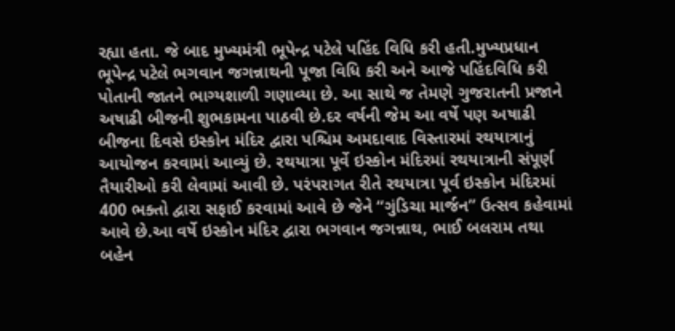રહ્યા હતા. જે બાદ મુખ્યમંત્રી ભૂપેન્દ્ર પટેલે પહિંદ વિધિ કરી હતી.મુખ્યપ્રધાન ભૂપેન્દ્ર પટેલે ભગવાન જગન્નાથની પૂજા વિધિ કરી અને આજે પહિંદવિધિ કરી પોતાની જાતને ભાગ્યશાળી ગણાવ્યા છે. આ સાથે જ તેમણે ગુજરાતની પ્રજાને અષાઢી બીજની શુભકામના પાઠવી છે.દર વર્ષની જેમ આ વર્ષે પણ અષાઢી બીજના દિવસે ઇસ્કોન મંદિર દ્વારા પશ્ચિમ અમદાવાદ વિસ્તારમાં રથયાત્રાનું આયોજન કરવામાં આવ્યું છે. રથયાત્રા પૂર્વે ઇસ્કોન મંદિરમાં રથયાત્રાની સંપૂર્ણ તૈયારીઓ કરી લેવામાં આવી છે. પરંપરાગત રીતે રથયાત્રા પૂર્વ ઇસ્કોન મંદિરમાં 400 ભક્તો દ્વારા સફાઈ કરવામાં આવે છે જેને “ગુંડિચા માર્જન” ઉત્સવ કહેવામાં આવે છે.આ વર્ષે ઇસ્કોન મંદિર દ્વારા ભગવાન જગન્નાથ, ભાઈ બલરામ તથા બહેન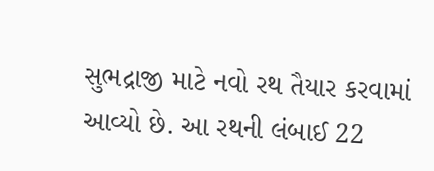સુભદ્રાજી માટે નવો રથ તૈયાર કરવામાં આવ્યો છે. આ રથની લંબાઈ 22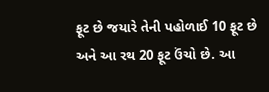ફૂટ છે જયારે તેની પહોળાઈ 10 ફૂટ છે અને આ રથ 20 ફૂટ ઉંચો છે. આ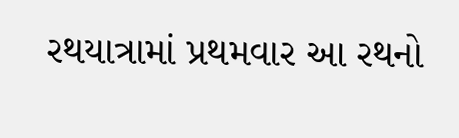રથયાત્રામાં પ્રથમવાર આ રથનો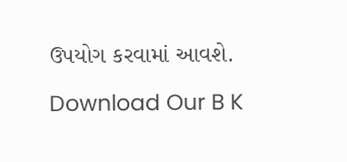ઉપયોગ કરવામાં આવશે.

Download Our B K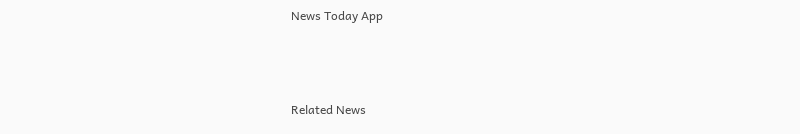News Today App



Related News